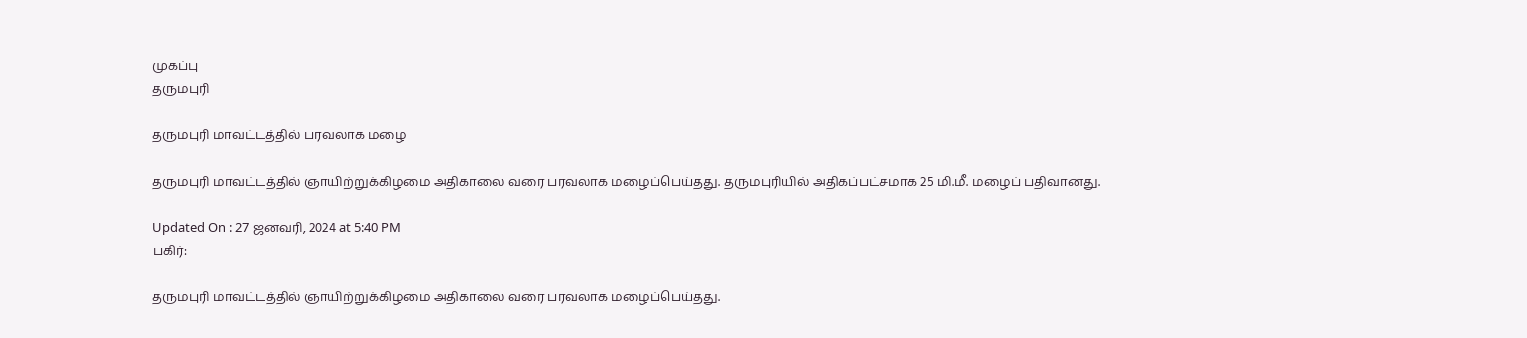முகப்பு
தருமபுரி

தருமபுரி மாவட்டத்தில் பரவலாக மழை

தருமபுரி மாவட்டத்தில் ஞாயிற்றுக்கிழமை அதிகாலை வரை பரவலாக மழைப்பெய்தது. தருமபுரியில் அதிகப்பட்சமாக 25 மி.மீ. மழைப் பதிவானது.

Updated On : 27 ஜனவரி, 2024 at 5:40 PM
பகிர்:

தருமபுரி மாவட்டத்தில் ஞாயிற்றுக்கிழமை அதிகாலை வரை பரவலாக மழைப்பெய்தது.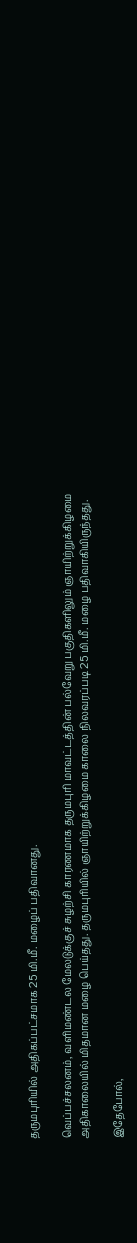தருமபுரியில் அதிகப்பட்சமாக 25 மி.மீ. மழைப் பதிவானது.

வெப்பச்சலனம், வளிமண்டல மேலடுக்குச் சுழற்சி காரணமாக தருமபுரி மாவட்டத்தின் பல்வேறு பகுதிகளிலும் ஞாயிற்றுக்கிழமை அதிகாலையில் மிதமான மழை பெய்தது. தருமபுரியில் ஞாயிற்றுக்கிழமை காலை நிலவரப்படி 25 மி.மீ. மழை பதிவாகியிருந்தது.

இதேபோல்,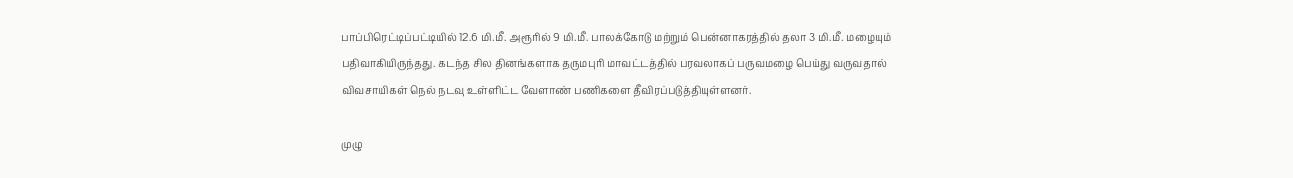பாப்பிரெட்டிப்பட்டியில் 12.6 மி.மீ. அரூரில் 9 மி.மீ. பாலக்கோடு மற்றும் பென்னாகரத்தில் தலா 3 மி.மீ. மழையும் பதிவாகியிருந்தது. கடந்த சில தினங்களாக தருமபுரி மாவட்டத்தில் பரவலாகப் பருவமழை பெய்து வருவதால் விவசாயிகள் நெல் நடவு உள்ளிட்ட வேளாண் பணிகளை தீவிரப்படுத்தியுள்ளனர்.

முழு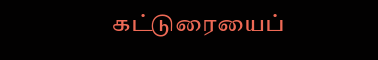கட்டுரையைப்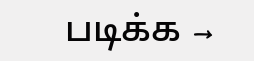படிக்க →